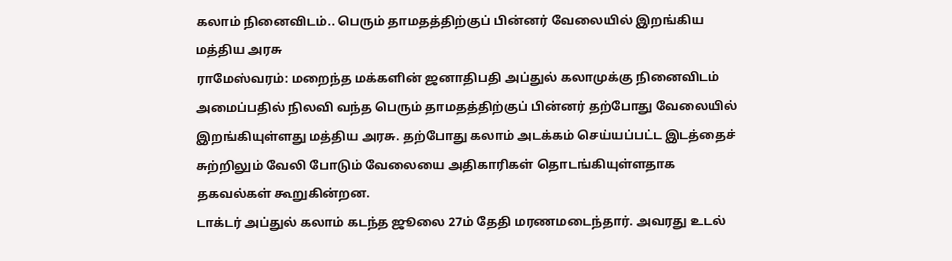கலாம் நினைவிடம்.. பெரும் தாமதத்திற்குப் பின்னர் வேலையில் இறங்கிய மத்திய அரசு
ராமேஸ்வரம்: மறைந்த மக்களின் ஜனாதிபதி அப்துல் கலாமுக்கு நினைவிடம் அமைப்பதில் நிலவி வந்த பெரும் தாமதத்திற்குப் பின்னர் தற்போது வேலையில் இறங்கியுள்ளது மத்திய அரசு. தற்போது கலாம் அடக்கம் செய்யப்பட்ட இடத்தைச் சுற்றிலும் வேலி போடும் வேலையை அதிகாரிகள் தொடங்கியுள்ளதாக தகவல்கள் கூறுகின்றன.
டாக்டர் அப்துல் கலாம் கடந்த ஜூலை 27ம் தேதி மரணமடைந்தார். அவரது உடல்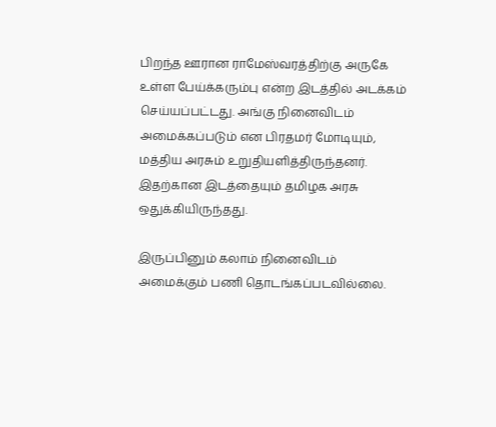பிறந்த ஊரான ராமேஸ்வரத்திற்கு அருகே உள்ள பேய்க்கரும்பு என்ற இடத்தில் அடக்கம் செய்யப்பட்டது. அங்கு நினைவிடம் அமைக்கப்படும் என பிரதமர் மோடியும், மத்திய அரசும் உறுதியளித்திருந்தனர். இதற்கான இடத்தையும் தமிழக அரசு ஒதுக்கியிருந்தது.

இருப்பினும் கலாம் நினைவிடம் அமைக்கும் பணி தொடங்கப்படவில்லை.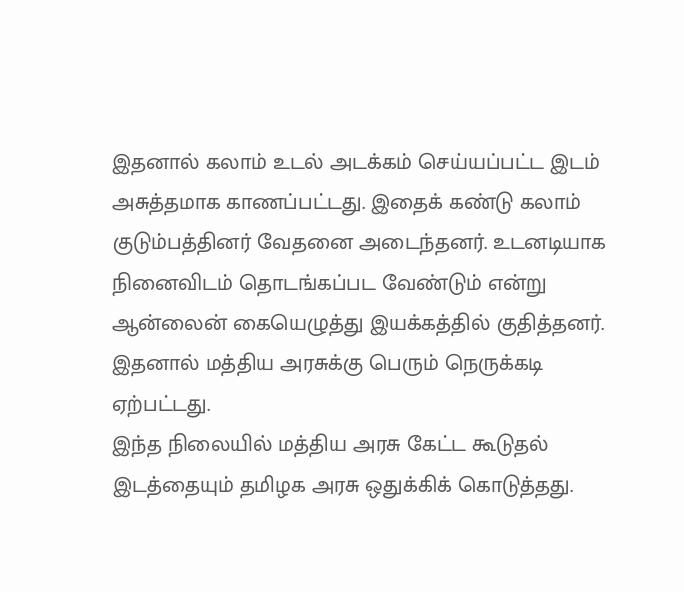இதனால் கலாம் உடல் அடக்கம் செய்யப்பட்ட இடம் அசுத்தமாக காணப்பட்டது. இதைக் கண்டு கலாம் குடும்பத்தினர் வேதனை அடைந்தனர். உடனடியாக நினைவிடம் தொடங்கப்பட வேண்டும் என்று ஆன்லைன் கையெழுத்து இயக்கத்தில் குதித்தனர். இதனால் மத்திய அரசுக்கு பெரும் நெருக்கடி ஏற்பட்டது.
இந்த நிலையில் மத்திய அரசு கேட்ட கூடுதல் இடத்தையும் தமிழக அரசு ஒதுக்கிக் கொடுத்தது.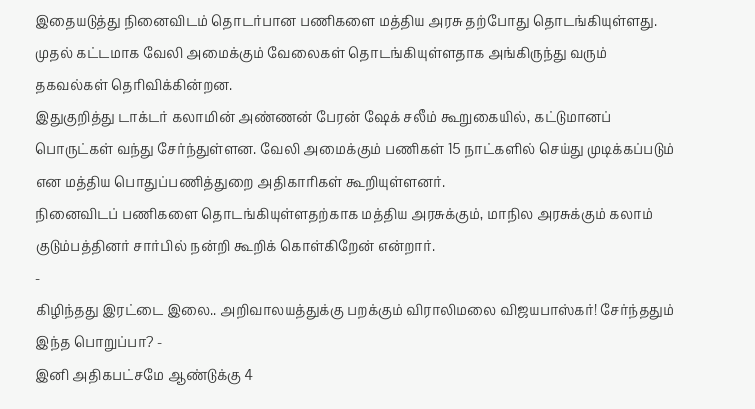இதையடுத்து நினைவிடம் தொடர்பான பணிகளை மத்திய அரசு தற்போது தொடங்கியுள்ளது. முதல் கட்டமாக வேலி அமைக்கும் வேலைகள் தொடங்கியுள்ளதாக அங்கிருந்து வரும் தகவல்கள் தெரிவிக்கின்றன.
இதுகுறித்து டாக்டர் கலாமின் அண்ணன் பேரன் ஷேக் சலீம் கூறுகையில், கட்டுமானப் பொருட்கள் வந்து சேர்ந்துள்ளன. வேலி அமைக்கும் பணிகள் 15 நாட்களில் செய்து முடிக்கப்படும் என மத்திய பொதுப்பணித்துறை அதிகாரிகள் கூறியுள்ளனர்.
நினைவிடப் பணிகளை தொடங்கியுள்ளதற்காக மத்திய அரசுக்கும், மாநில அரசுக்கும் கலாம் குடும்பத்தினர் சார்பில் நன்றி கூறிக் கொள்கிறேன் என்றார்.
-
கிழிந்தது இரட்டை இலை.. அறிவாலயத்துக்கு பறக்கும் விராலிமலை விஜயபாஸ்கர்! சேர்ந்ததும் இந்த பொறுப்பா? -
இனி அதிகபட்சமே ஆண்டுக்கு 4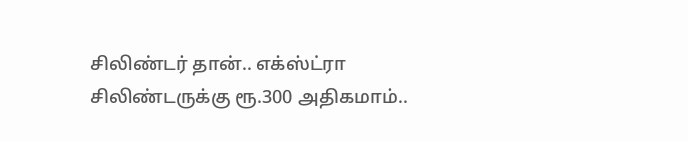சிலிண்டர் தான்.. எக்ஸ்ட்ரா சிலிண்டருக்கு ரூ.300 அதிகமாம்..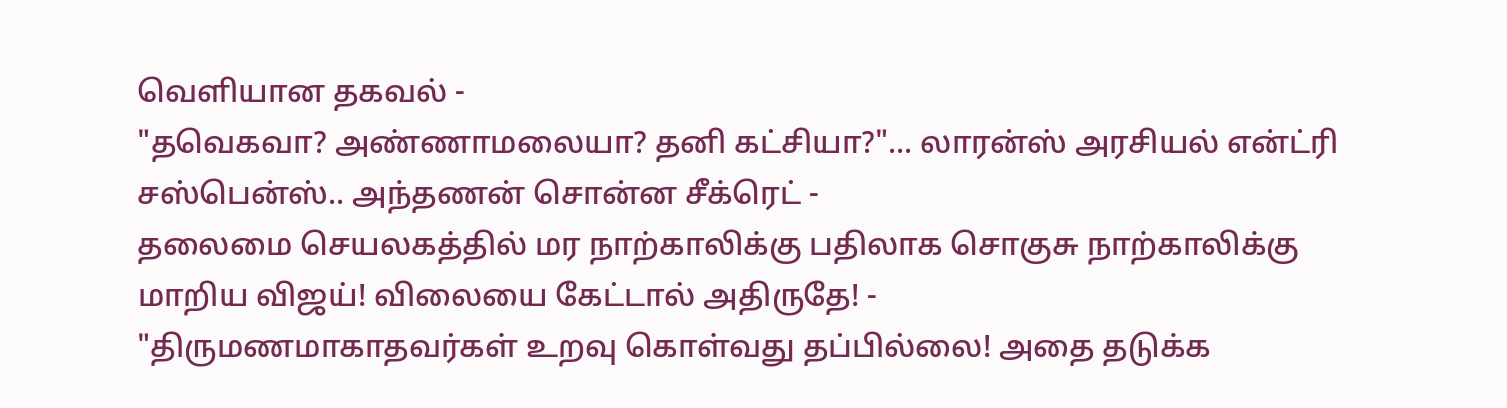வெளியான தகவல் -
"தவெகவா? அண்ணாமலையா? தனி கட்சியா?"... லாரன்ஸ் அரசியல் என்ட்ரி சஸ்பென்ஸ்.. அந்தணன் சொன்ன சீக்ரெட் -
தலைமை செயலகத்தில் மர நாற்காலிக்கு பதிலாக சொகுசு நாற்காலிக்கு மாறிய விஜய்! விலையை கேட்டால் அதிருதே! -
"திருமணமாகாதவர்கள் உறவு கொள்வது தப்பில்லை! அதை தடுக்க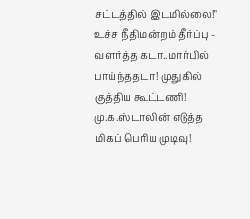சட்டத்தில் இடமில்லை!" உச்ச நீதிமன்றம் தீர்ப்பு -
வளர்த்த கடா..மார்பில் பாய்ந்ததடா! முதுகில் குத்திய கூட்டணி! மு.க.ஸ்டாலின் எடுத்த மிகப் பெரிய முடிவு!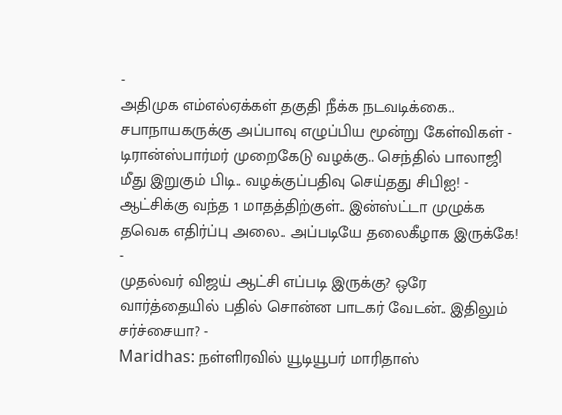-
அதிமுக எம்எல்ஏக்கள் தகுதி நீக்க நடவடிக்கை.. சபாநாயகருக்கு அப்பாவு எழுப்பிய மூன்று கேள்விகள் -
டிரான்ஸ்பார்மர் முறைகேடு வழக்கு.. செந்தில் பாலாஜி மீது இறுகும் பிடி.. வழக்குப்பதிவு செய்தது சிபிஐ! -
ஆட்சிக்கு வந்த 1 மாதத்திற்குள்.. இன்ஸ்ட்டா முழுக்க தவெக எதிர்ப்பு அலை.. அப்படியே தலைகீழாக இருக்கே! -
முதல்வர் விஜய் ஆட்சி எப்படி இருக்கு? ஒரே வார்த்தையில் பதில் சொன்ன பாடகர் வேடன்.. இதிலும் சர்ச்சையா? -
Maridhas: நள்ளிரவில் யூடியூபர் மாரிதாஸ்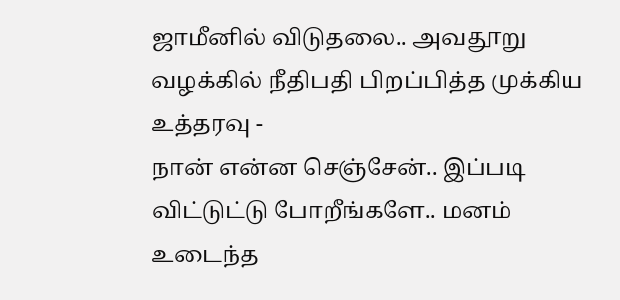ஜாமீனில் விடுதலை.. அவதூறு வழக்கில் நீதிபதி பிறப்பித்த முக்கிய உத்தரவு -
நான் என்ன செஞ்சேன்.. இப்படி விட்டுட்டு போறீங்களே.. மனம் உடைந்த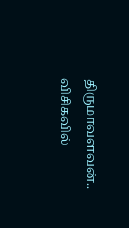திருமாவளவன்.. விசிகவில்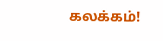கலக்கம்!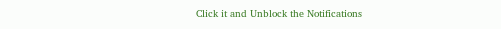Click it and Unblock the Notifications